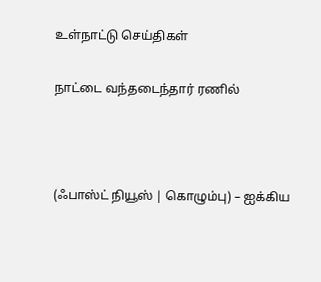உள்நாட்டு செய்திகள்

நாட்டை வந்தடைந்தார் ரணில்



(ஃபாஸ்ட் நியூஸ் | கொழும்பு) – ஐக்கிய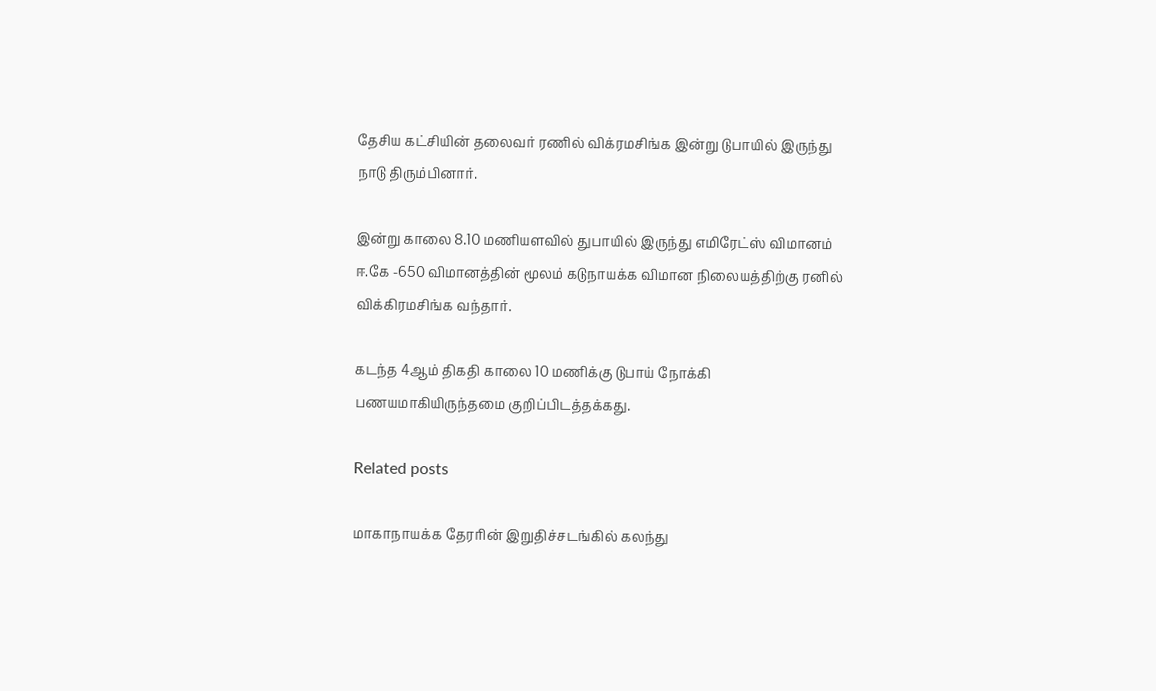தேசிய கட்சியின் தலைவர் ரணில் விக்ரமசிங்க இன்று டுபாயில் இருந்து நாடு திரும்பினார்.

இன்று காலை 8.10 மணியளவில் துபாயில் இருந்து எமிரேட்ஸ் விமானம் ஈ.கே -650 விமானத்தின் மூலம் கடுநாயக்க விமான நிலையத்திற்கு ரனில் விக்கிரமசிங்க வந்தார்.

கடந்த 4ஆம் திகதி காலை 10 மணிக்கு டுபாய் நோக்கி பணயமாகியிருந்தமை குறிப்பிடத்தக்கது.

Related posts

மாகாநாயக்க தேரரின் இறுதிச்சடங்கில் கலந்து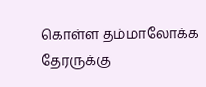கொள்ள தம்மாலோக்க தேரருக்கு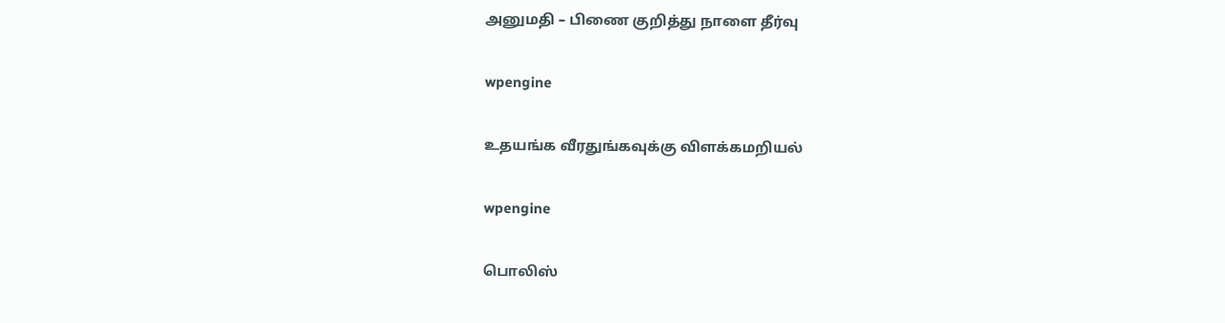அனுமதி – பிணை குறித்து நாளை தீர்வு

wpengine

உதயங்க வீரதுங்கவுக்கு விளக்கமறியல்

wpengine

பொலிஸ்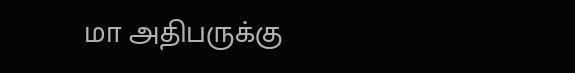மா அதிபருக்கு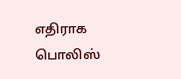எதிராக பொலிஸ்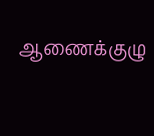ஆணைக்குழு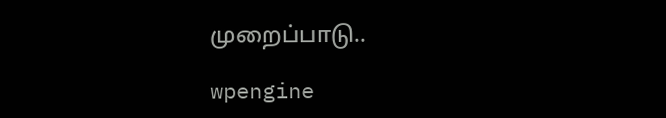முறைப்பாடு..

wpengine